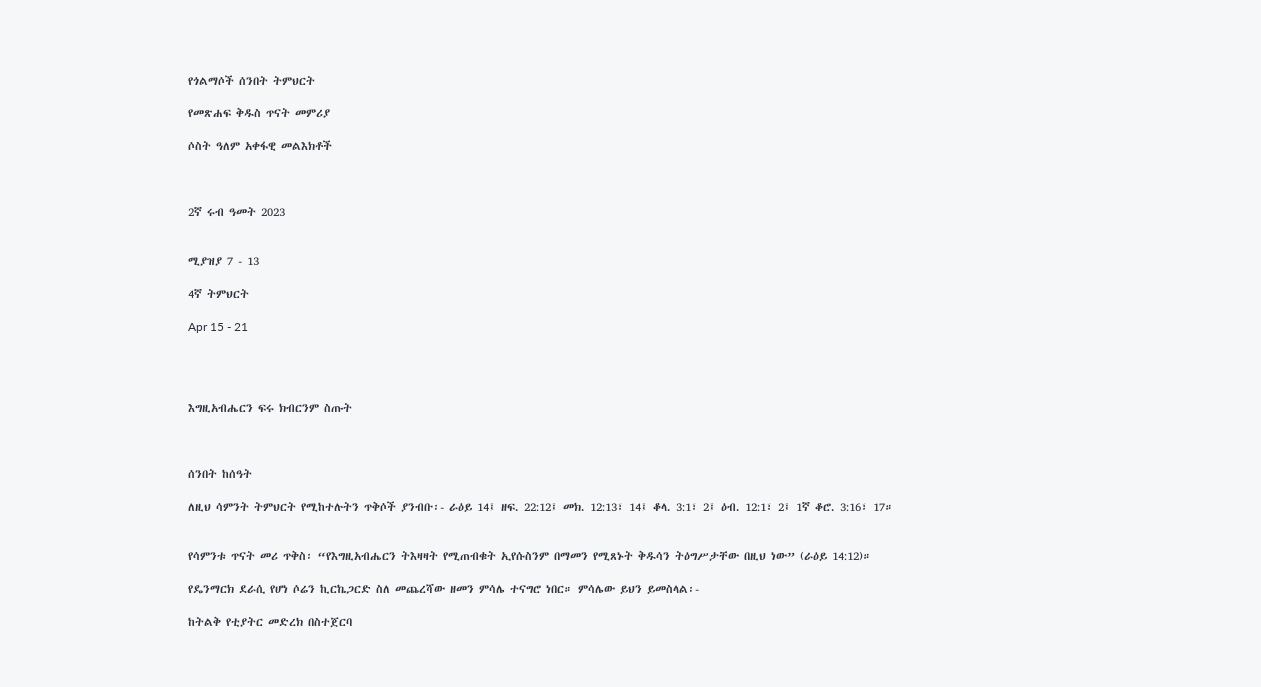የጎልማሶች ሰንበት ትምህርት

የመጽሐፍ ቅዱስ ጥናት መምሪያ

ሶስት ዓለም አቀፋዊ መልእክቶች



2ኛ ሩብ ዓመት 2023


ሚያዝያ 7 - 13

4ኛ ትምህርት

Apr 15 - 21




እግዚአብሔርን ፍሩ ክብርንም ስጡት



ሰንበት ከሰዓት

ለዚህ ሳምንት ትምህርት የሚከተሉትን ጥቅሶች ያንብቡ፡- ራዕይ 14፤ ዘፍ. 22:12፤ መክ. 12:13፣ 14፤ ቆላ. 3:1፣ 2፤ ዕብ. 12:1፣ 2፤ 1ኛ ቆሮ. 3:16፣ 17።


የሳምንቱ ጥናት መሪ ጥቅስ፡ “የእግዚአብሔርን ትእዛዛት የሚጠብቁት ኢየሱስንም በማመን የሚጸኑት ቅዱሳን ትዕግሥታቸው በዚህ ነው” (ራዕይ 14:12)።

የዴንማርክ ደራሲ የሆነ ሶሬን ኪርኬጋርድ ስለ መጨረሻው ዘመን ምሳሌ ተናግሮ ነበር። ምሳሌው ይህን ይመስላል፡-

ከትልቅ የቲያትር መድረክ በስተጀርባ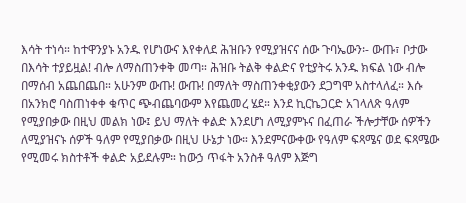እሳት ተነሳ። ከተዋንያኑ አንዱ የሆነውና እየቀለደ ሕዝቡን የሚያዝናና ሰው ጉባኤውን፡- ውጡ፣ ቦታው በእሳት ተያይዟል! ብሎ ለማስጠንቀቅ መጣ። ሕዝቡ ትልቅ ቀልድና የቲያትሩ አንዱ ክፍል ነው ብሎ በማሰብ አጨበጨበ። አሁንም ውጡ! ውጡ! በማለት ማስጠንቀቂያውን ደጋግሞ አስተላለፈ። እሱ በአንክሮ ባስጠነቀቀ ቁጥር ጭብጨባውም እየጨመረ ሄደ። እንደ ኪርኬጋርድ አገላለጽ ዓለም የሚያበቃው በዚህ መልክ ነው፤ ይህ ማለት ቀልድ እንደሆነ ለሚያምኑና በፈጠራ ችሎታቸው ሰዎችን ለሚያዝናኑ ሰዎች ዓለም የሚያበቃው በዚህ ሁኔታ ነው። እንደምናውቀው የዓለም ፍጻሜና ወደ ፍጻሜው የሚመሩ ክስተቶች ቀልድ አይደሉም። ከውኃ ጥፋት አንስቶ ዓለም እጅግ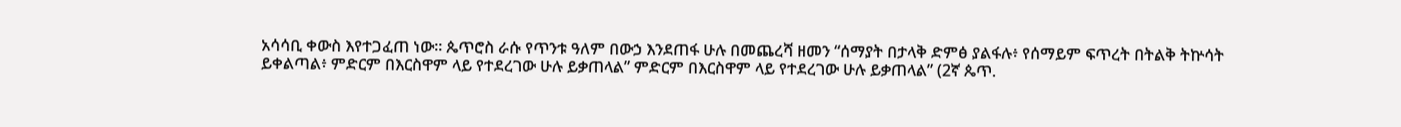አሳሳቢ ቀውስ እየተጋፈጠ ነው። ጴጥሮስ ራሱ የጥንቱ ዓለም በውኃ እንደጠፋ ሁሉ በመጨረሻ ዘመን “ሰማያት በታላቅ ድምፅ ያልፋሉ፥ የሰማይም ፍጥረት በትልቅ ትኵሳት ይቀልጣል፥ ምድርም በእርስዋም ላይ የተደረገው ሁሉ ይቃጠላል” ምድርም በእርስዋም ላይ የተደረገው ሁሉ ይቃጠላል” (2ኛ ጴጥ.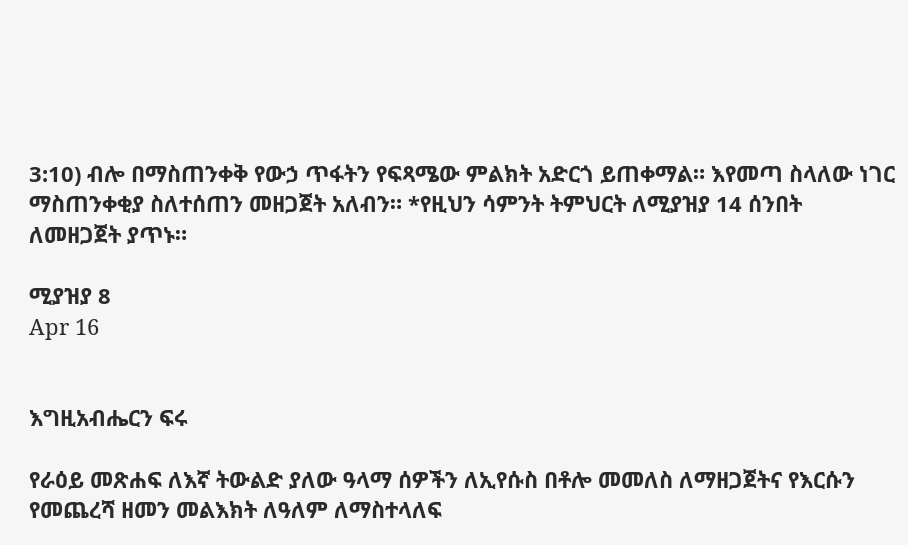3:10) ብሎ በማስጠንቀቅ የውኃ ጥፋትን የፍጻሜው ምልክት አድርጎ ይጠቀማል። እየመጣ ስላለው ነገር ማስጠንቀቂያ ስለተሰጠን መዘጋጀት አለብን። *የዚህን ሳምንት ትምህርት ለሚያዝያ 14 ሰንበት ለመዘጋጀት ያጥኑ።

ሚያዝያ 8
Apr 16


እግዚአብሔርን ፍሩ

የራዕይ መጽሐፍ ለእኛ ትውልድ ያለው ዓላማ ሰዎችን ለኢየሱስ በቶሎ መመለስ ለማዘጋጀትና የእርሱን የመጨረሻ ዘመን መልእክት ለዓለም ለማስተላለፍ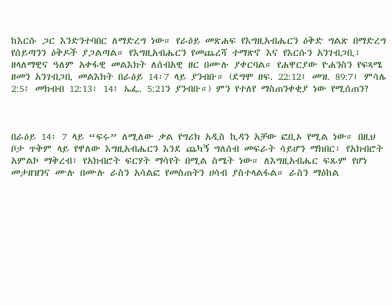ከእርሱ ጋር እንድንተባበር ለማድረግ ነው። የራዕይ መጽሐፍ የእግዚአብሔርን ዕቅድ ግልጽ በማድረግ የሰይጣንን ዕቅዶች ያጋልጣል። የእግዚአብሔርን የመጨረሻ ተማጽኖ እና የእርሱን አንገብጋቢ፣ ዘላለማዊና ዓለም አቀፋዊ መልእክት ለሰብአዊ ዘር በሙሉ ያቀርባል። የሐዋርያው ዮሐንስን የፍጻሜ ዘመን አንገብጋቢ መልእክት በራዕይ 14፡7 ላይ ያንብቡ። (ደግሞ ዘፍ. 22:12፤ መዝ. 89:7፤ ምሳሌ 2:5፤ መክብብ 12:13፣ 14፤ ኤፌ. 5:21ን ያንብቡ።) ምን የተለየ ማስጠንቀቂያ ነው የሚሰጠን?



በራዕይ 14፡ 7 ላይ “ፍሩ” ለሚለው ቃል የግሪክ አዲስ ኪዳን አቻው ፎቢኦ የሚል ነው። በዚህ ቦታ ጥቅም ላይ የዋለው እግዚአብሔርን እንደ ጨካኝ ግለሰብ መፍራት ሳይሆን ማክበር፣ የአክብሮት አምልኮ ማቅረብ፣ የአክብሮት ፍርሃት ማሳየት በሚል ስሜት ነው። ለእግዚአብሔር ፍጹም የሆነ መታዘዝንና ሙሉ በሙሉ ራስን አሳልፎ የመስጠትን ሀሳብ ያስተላልፋል። ራስን ማዕከል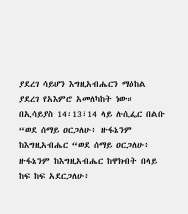ያደረገ ሳይሆን እግዚአብሔርን ማዕከል ያደረገ የአእምሮ አመለካከት ነው። በኢሳይያስ 14፡13፣14 ላይ ሉሲፌር በልቡ “ወደ ሰማይ ዐርጋለሁ፥ ዙፋኔንም ከእግዚአብሔር “ወደ ሰማይ ዐርጋለሁ፥ ዙፋኔንም ከእግዚአብሔር ከዋክብት በላይ ከፍ ከፍ አደርጋለሁ፥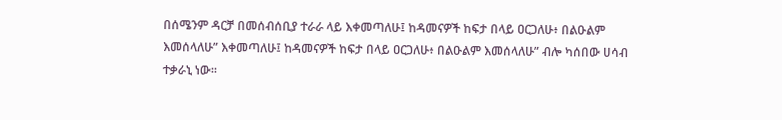በሰሜንም ዳርቻ በመሰብሰቢያ ተራራ ላይ እቀመጣለሁ፤ ከዳመናዎች ከፍታ በላይ ዐርጋለሁ፥ በልዑልም እመሰላለሁ” እቀመጣለሁ፤ ከዳመናዎች ከፍታ በላይ ዐርጋለሁ፥ በልዑልም እመሰላለሁ” ብሎ ካሰበው ሀሳብ ተቃራኒ ነው።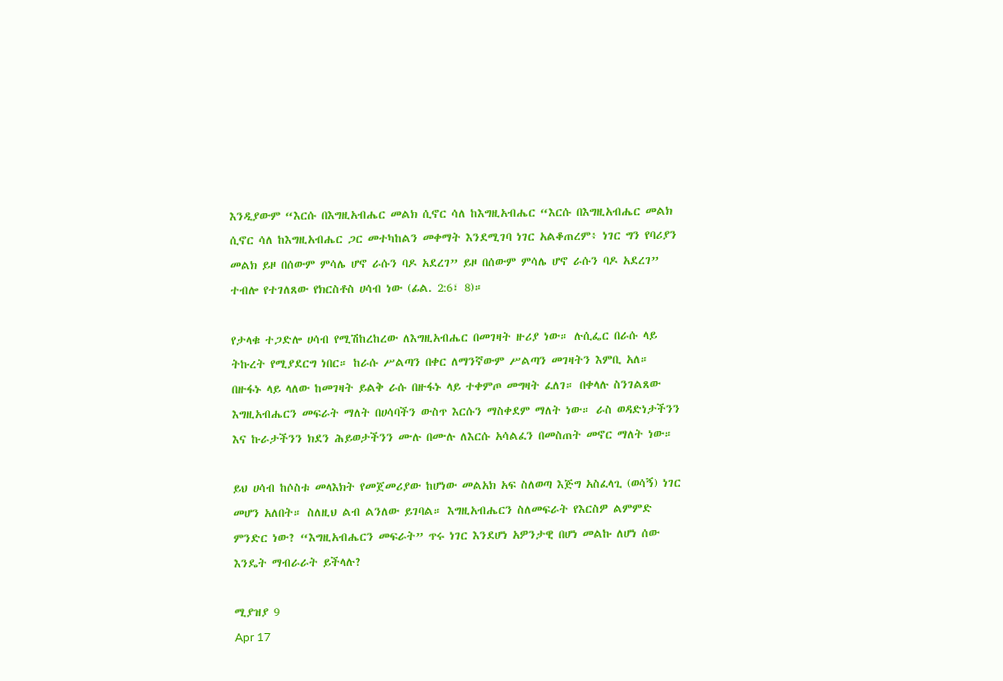እንዲያውም “እርሱ በእግዚአብሔር መልክ ሲኖር ሳለ ከእግዚአብሔር “እርሱ በእግዚአብሔር መልክ ሲኖር ሳለ ከእግዚአብሔር ጋር መተካከልን መቀማት እንደሚገባ ነገር አልቆጠረም፥ ነገር ግን የባሪያን መልክ ይዞ በሰውም ምሳሌ ሆኖ ራሱን ባዶ አደረገ” ይዞ በሰውም ምሳሌ ሆኖ ራሱን ባዶ አደረገ” ተብሎ የተገለጸው የክርስቶስ ሀሳብ ነው (ፊል. 2:6፣ 8)።

የታላቁ ተጋድሎ ሀሳብ የሚሽከረከረው ለእግዚአብሔር በመገዛት ዙሪያ ነው። ሉሲፌር በራሱ ላይ ትኩረት የሚያደርግ ነበር። ከራሱ ሥልጣን በቀር ለማንኛውም ሥልጣን መገዛትን እምቢ አለ። በዙፋኑ ላይ ላለው ከመገዛት ይልቅ ራሱ በዙፋኑ ላይ ተቀምጦ መግዛት ፈለገ። በቀላሉ ስንገልጸው እግዚአብሔርን መፍራት ማለት በሀሳባችን ውስጥ እርሱን ማስቀደም ማለት ነው። ራስ ወዳድነታችንን እና ኩራታችንን ክደን ሕይወታችንን ሙሉ በሙሉ ለእርሱ አሳልፈን በመስጠት መኖር ማለት ነው።

ይህ ሀሳብ ከሶስቱ መላእክት የመጀመሪያው ከሆነው መልአክ አፍ ስለወጣ እጅግ አስፈላጊ (ወሳኝ) ነገር መሆን አለበት። ስለዚህ ልብ ልንለው ይገባል። እግዚአብሔርን ስለመፍራት የእርስዎ ልምምድ ምንድር ነው? “እግዚአብሔርን መፍራት” ጥሩ ነገር እንደሆነ አዎንታዊ በሆነ መልኩ ለሆነ ሰው እንዴት ማብራራት ይችላሉ?

ሚያዝያ 9
Apr 17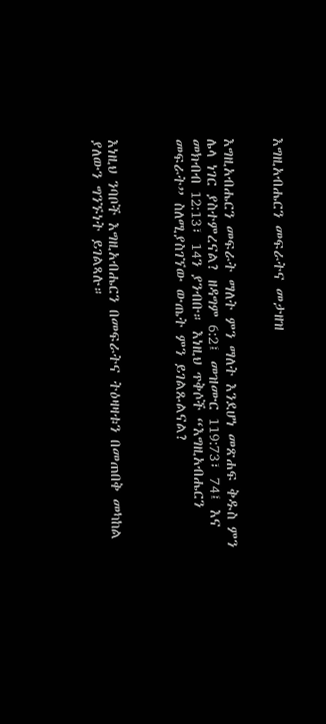እግዚአብሔርን መፍራትና መታዘዝ


እግዚአብሔርን መፍራት ማለት ምን ማለት እንደሆነ መጽሐፍ ቅዱስ ምን ሌላ ነገር ያስተምረናል? ዘዳግም 6:2፤ መዝሙር 119:73፣ 74፤ እና መክብብ 12:13፣ 14ን ያንብቡ። እነዚህ ጥቅሶች “እግዚአብሔርን መፍራት” ስለሚያስገኘው ውጤት ምን ይገልጹልናል?



እነዚህ ንባቦች እግዚአብሔርን በመፍራትና ትዕዛዛቱን በመጠበቅ መካከል ያለውን ግንኙነት ይገልጻሉ።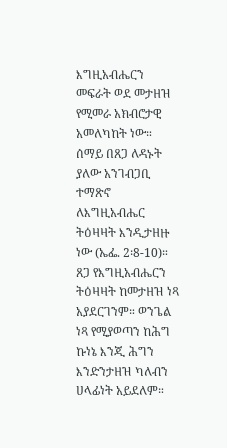እግዚአብሔርን መፍራት ወደ መታዘዝ የሚመራ አክብሮታዊ አመለካከት ነው። ሰማይ በጸጋ ለዳኑት ያለው አንገብጋቢ ተማጽኖ ለእግዚአብሔር ትዕዛዛት እንዲታዘዙ ነው (ኤፌ. 2፡8-10)። ጸጋ የእግዚአብሔርን ትዕዛዛት ከመታዘዝ ነጻ አያደርገንም። ወንጌል ነጻ የሚያወጣን ከሕግ ኩነኔ እንጂ ሕግን እንድንታዘዝ ካለብን ሀላፊነት አይደለም።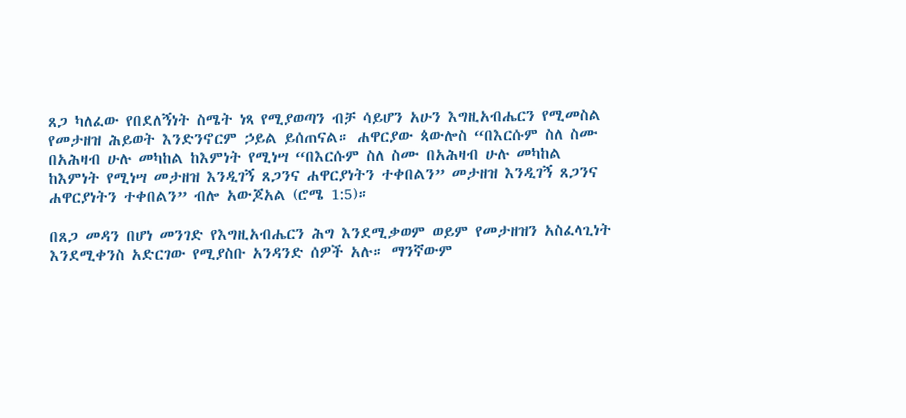ጸጋ ካለፈው የበደለኝነት ስሜት ነጻ የሚያወጣን ብቻ ሳይሆን አሁን እግዚአብሔርን የሚመስል የመታዘዝ ሕይወት እንድንኖርም ኃይል ይሰጠናል። ሐዋርያው ጳውሎስ “በእርሱም ስለ ስሙ በአሕዛብ ሁሉ መካከል ከእምነት የሚነሣ “በእርሱም ስለ ስሙ በአሕዛብ ሁሉ መካከል ከእምነት የሚነሣ መታዘዝ እንዲገኝ ጸጋንና ሐዋርያነትን ተቀበልን” መታዘዝ እንዲገኝ ጸጋንና ሐዋርያነትን ተቀበልን” ብሎ አውጆአል (ሮሜ 1:5)።

በጸጋ መዳን በሆነ መንገድ የእግዚአብሔርን ሕግ እንደሚቃወም ወይም የመታዘዝን አስፈላጊነት እንደሚቀንስ አድርገው የሚያስቡ አንዳንድ ሰዎች አሉ። ማንኛውም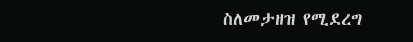ስለመታዘዝ የሚደረግ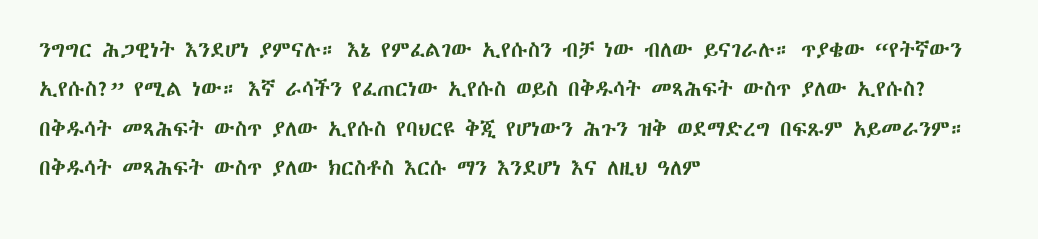ንግግር ሕጋዊነት እንደሆነ ያምናሉ። እኔ የምፈልገው ኢየሱስን ብቻ ነው ብለው ይናገራሉ። ጥያቄው “የትኛውን ኢየሱስ?” የሚል ነው። እኛ ራሳችን የፈጠርነው ኢየሱስ ወይስ በቅዱሳት መጻሕፍት ውስጥ ያለው ኢየሱስ? በቅዱሳት መጻሕፍት ውስጥ ያለው ኢየሱስ የባህርዩ ቅጂ የሆነውን ሕጉን ዝቅ ወደማድረግ በፍጹም አይመራንም። በቅዱሳት መጻሕፍት ውስጥ ያለው ክርስቶስ እርሱ ማን እንደሆነ እና ለዚህ ዓለም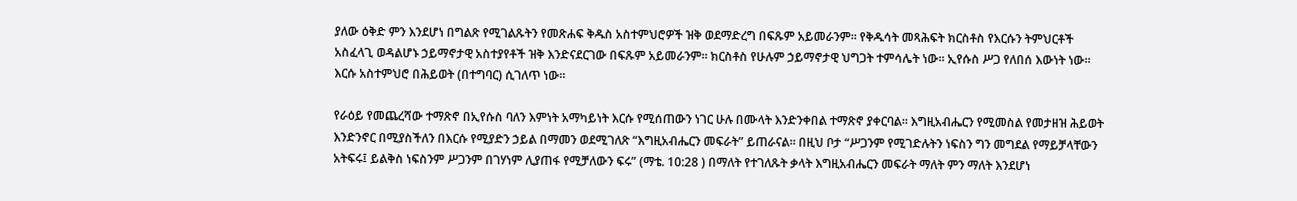ያለው ዕቅድ ምን እንደሆነ በግልጽ የሚገልጹትን የመጽሐፍ ቅዱስ አስተምህሮዎች ዝቅ ወደማድረግ በፍጹም አይመራንም። የቅዱሳት መጻሕፍት ክርስቶስ የእርሱን ትምህርቶች አስፈላጊ ወዳልሆኑ ኃይማኖታዊ አስተያየቶች ዝቅ እንድናደርገው በፍጹም አይመራንም። ክርስቶስ የሁሉም ኃይማኖታዊ ህግጋት ተምሳሌት ነው። ኢየሱስ ሥጋ የለበሰ እውነት ነው። እርሱ አስተምህሮ በሕይወት (በተግባር) ሲገለጥ ነው።

የራዕይ የመጨረሻው ተማጽኖ በኢየሱስ ባለን እምነት አማካይነት እርሱ የሚሰጠውን ነገር ሁሉ በሙላት እንድንቀበል ተማጽኖ ያቀርባል። እግዚአብሔርን የሚመስል የመታዘዝ ሕይወት እንድንኖር በሚያስችለን በእርሱ የሚያድን ኃይል በማመን ወደሚገለጽ “እግዚአብሔርን መፍራት” ይጠራናል። በዚህ ቦታ “ሥጋንም የሚገድሉትን ነፍስን ግን መግደል የማይቻላቸውን አትፍሩ፤ ይልቅስ ነፍስንም ሥጋንም በገሃነም ሊያጠፋ የሚቻለውን ፍሩ” (ማቴ. 10:28 ) በማለት የተገለጹት ቃላት እግዚአብሔርን መፍራት ማለት ምን ማለት እንደሆነ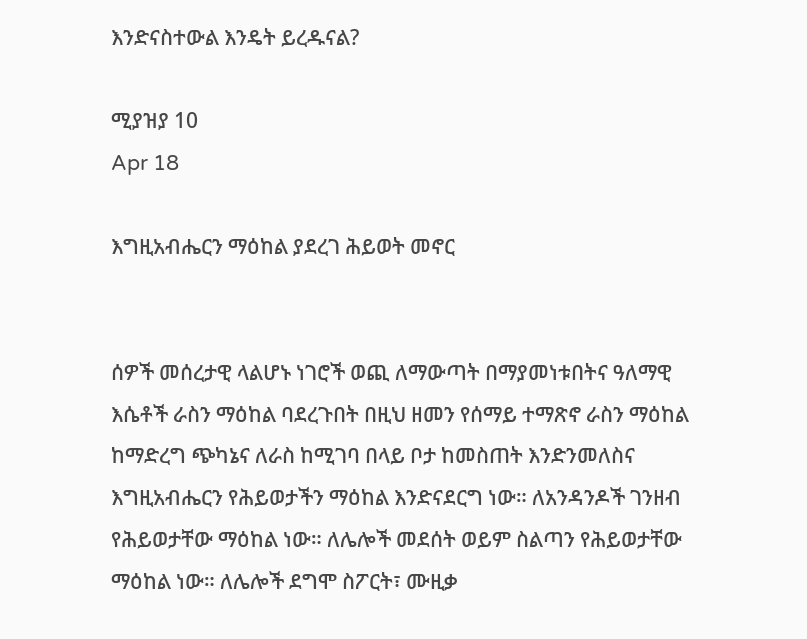እንድናስተውል እንዴት ይረዱናል?

ሚያዝያ 10
Apr 18

እግዚአብሔርን ማዕከል ያደረገ ሕይወት መኖር


ሰዎች መሰረታዊ ላልሆኑ ነገሮች ወጪ ለማውጣት በማያመነቱበትና ዓለማዊ እሴቶች ራስን ማዕከል ባደረጉበት በዚህ ዘመን የሰማይ ተማጽኖ ራስን ማዕከል ከማድረግ ጭካኔና ለራስ ከሚገባ በላይ ቦታ ከመስጠት እንድንመለስና እግዚአብሔርን የሕይወታችን ማዕከል እንድናደርግ ነው። ለአንዳንዶች ገንዘብ የሕይወታቸው ማዕከል ነው። ለሌሎች መደሰት ወይም ስልጣን የሕይወታቸው ማዕከል ነው። ለሌሎች ደግሞ ስፖርት፣ ሙዚቃ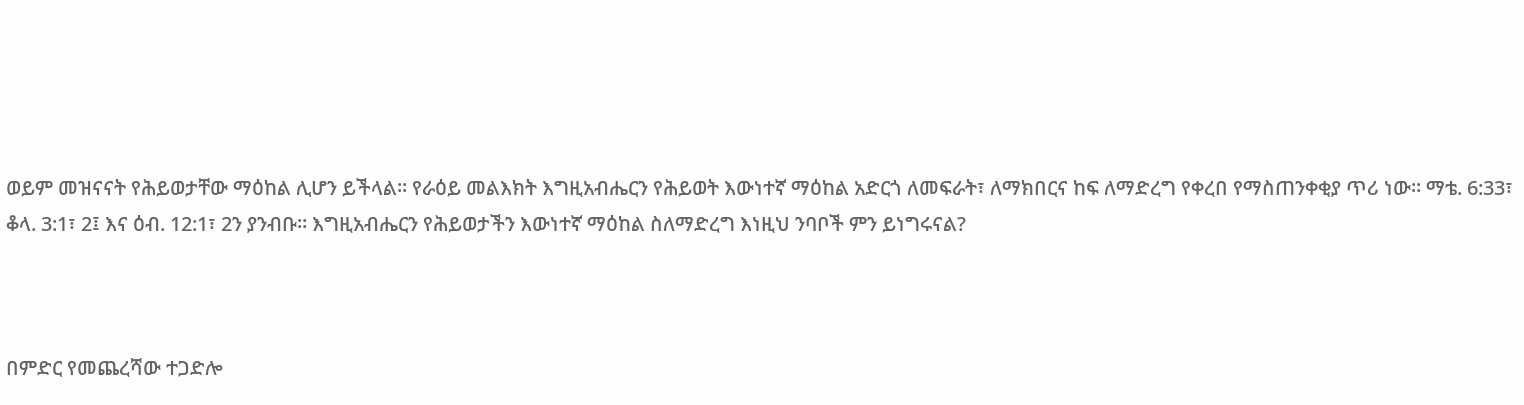ወይም መዝናናት የሕይወታቸው ማዕከል ሊሆን ይችላል። የራዕይ መልእክት እግዚአብሔርን የሕይወት እውነተኛ ማዕከል አድርጎ ለመፍራት፣ ለማክበርና ከፍ ለማድረግ የቀረበ የማስጠንቀቂያ ጥሪ ነው። ማቴ. 6:33፣ ቆላ. 3:1፣ 2፤ እና ዕብ. 12:1፣ 2ን ያንብቡ። እግዚአብሔርን የሕይወታችን እውነተኛ ማዕከል ስለማድረግ እነዚህ ንባቦች ምን ይነግሩናል?



በምድር የመጨረሻው ተጋድሎ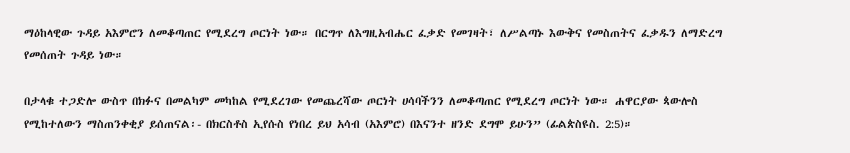ማዕከላዊው ጉዳይ አእምሮን ለመቆጣጠር የሚደረግ ጦርነት ነው። በርግጥ ለእግዚአብሔር ፈቃድ የመገዛት፣ ለሥልጣኑ እውቅና የመስጠትና ፈቃዱን ለማድረግ የመሰጠት ጉዳይ ነው።

በታላቁ ተጋድሎ ውስጥ በክፉና በመልካም መካከል የሚደረገው የመጨረሻው ጦርነት ሀሳባችንን ለመቆጣጠር የሚደረግ ጦርነት ነው። ሐዋርያው ጳውሎስ የሚከተለውን ማስጠንቀቂያ ይሰጠናል፡- በክርስቶስ ኢየሱስ የነበረ ይህ አሳብ (አእምሮ) በእናንተ ዘንድ ደግሞ ይሁን” (ፊልጵስዩስ. 2:5)።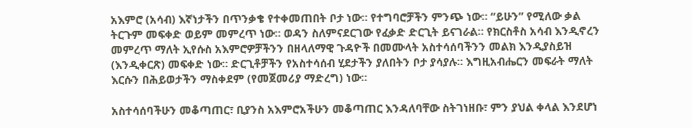አእምሮ (አሳብ) እኛነታችን በጥንቃቄ የተቀመጠበት ቦታ ነው። የተግባሮቻችን ምንጭ ነው። “ይሁን” የሚለው ቃል ትርጉም መፍቀድ ወይም መምረጥ ነው። ወዳን ስለምናደርገው የፈቃድ ድርጊት ይናገራል። የክርስቶስ አሳብ እንዲኖረን መምረጥ ማለት ኢየሱስ አእምሮዎቻችንን በዘላለማዊ ጉዳዮች በመሙላት አስተሳሰባችንን መልክ እንዲያስይዝ (እንዲቀርጽ) መፍቀድ ነው። ድርጊቶቻችን የአስተሳሰብ ሂደታችን ያለበትን ቦታ ያሳያሉ። እግዚአብሔርን መፍራት ማለት እርሱን በሕይወታችን ማስቀደም (የመጀመሪያ ማድረግ) ነው።

አስተሳሰባችሁን መቆጣጠር፣ ቢያንስ አእምሮአችሁን መቆጣጠር እንዳለባቸው ስትገነዘቡ፣ ምን ያህል ቀላል እንደሆነ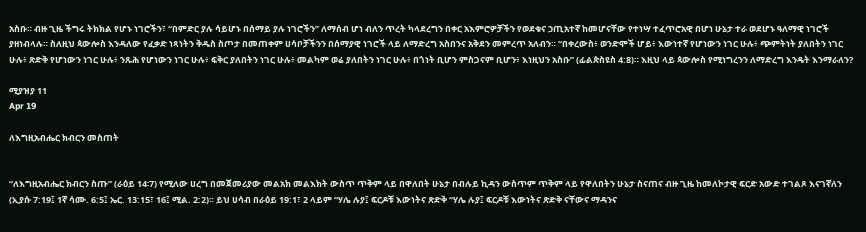አስቡ። ብዙ ጊዜ ችግሩ ትክክል የሆኑ ነገሮችን፣ “በምድር ያሉ ሳይሆኑ በሰማይ ያሉ ነገሮችን” ለማሰብ ሆነ ብለን ጥረት ካላደረግን በቀር አእምሮዎቻችን የወደቁና ኃጢአተኛ ከመሆናቸው የተነሣ ተፈጥሮአዊ በሆነ ሁኔታ ተራ ወደሆኑ ዓለማዊ ነገሮች ያዘነብላሉ። ስለዚህ ጳውሎስ እንዳለው የፈቃድ ነጻነትን ቅዱስ ስጦታ በመጠቀም ሀሳቦቻችንን በሰማያዊ ነገሮች ላይ ለማድረግ አስበንና አቅደን መምረጥ አለብን። “በቀረውስ፥ ወንድሞች ሆይ፥ እውነተኛ የሆነውን ነገር ሁሉ፥ ጭምትነት ያለበትን ነገር ሁሉ፥ ጽድቅ የሆነውን ነገር ሁሉ፥ ንጹሕ የሆነውን ነገር ሁሉ፥ ፍቅር ያለበትን ነገር ሁሉ፥ መልካም ወሬ ያለበትን ነገር ሁሉ፥ በጎነት ቢሆን ምስጋናም ቢሆን፥ እነዚህን አስቡ” (ፊልጵስዩስ 4:8)። እዚህ ላይ ጳውሎስ የሚነግረንን ለማድረግ እንዴት እንማራለን?

ሚያዝያ 11
Apr 19

ለእግዚአብሔር ክብርን መስጠት


“ለእግዚአብሔር ክብርን ስጡ” (ራዕይ 14፡7) የሚለው ሀረግ በመጀመሪያው መልአክ መልእክት ውስጥ ጥቅም ላይ በዋለበት ሁኔታ በብሉይ ኪዳን ውስጥም ጥቅም ላይ የዋለበትን ሁኔታ ስናጠና ብዙ ጊዜ ከመለኮታዊ ፍርድ አውድ ተገልጾ እናገኛለን (ኢያሱ 7:19፤ 1ኛ ሳሙ. 6:5፤ ኤር. 13:15፣ 16፤ ሚል. 2:2)። ይህ ሀሳብ በራዕይ 19:1፣ 2 ላይም “ሃሌ ሉያ፤ ፍርዶቹ እውነትና ጽድቅ “ሃሌ ሉያ፤ ፍርዶቹ እውነትና ጽድቅ ናቸውና ማዳንና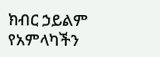ክብር ኃይልም የአምላካችን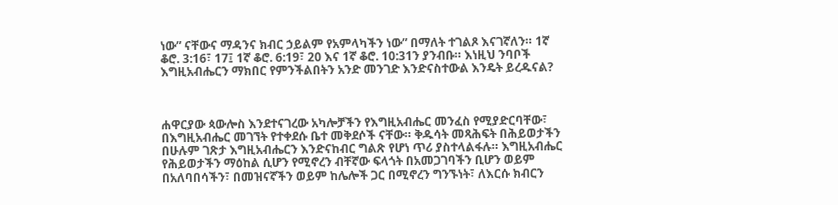ነው” ናቸውና ማዳንና ክብር ኃይልም የአምላካችን ነው” በማለት ተገልጾ እናገኛለን። 1ኛ ቆሮ. 3:16፣ 17፤ 1ኛ ቆሮ. 6:19፣ 20 እና 1ኛ ቆሮ. 10:31ን ያንብቡ። እነዚህ ንባቦች እግዚአብሔርን ማክበር የምንችልበትን አንድ መንገድ እንድናስተውል እንዴት ይረዱናል?



ሐዋርያው ጳውሎስ እንደተናገረው አካሎቻችን የእግዚአብሔር መንፈስ የሚያድርባቸው፣ በእግዚአብሔር መገኘት የተቀደሱ ቤተ መቅደሶች ናቸው። ቅዱሳት መጻሕፍት በሕይወታችን በሁሉም ገጽታ እግዚአብሔርን እንድናከብር ግልጽ የሆነ ጥሪ ያስተላልፋሉ። እግዚአብሔር የሕይወታችን ማዕከል ሲሆን የሚኖረን ብቸኛው ፍላጎት በአመጋገባችን ቢሆን ወይም በአለባበሳችን፣ በመዝናኛችን ወይም ከሌሎች ጋር በሚኖረን ግንኙነት፣ ለእርሱ ክብርን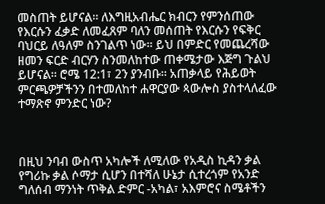መስጠት ይሆናል። ለእግዚአብሔር ክብርን የምንሰጠው የእርሱን ፈቃድ ለመፈጸም ባለን መሰጠት የእርሱን የፍቅር ባህርይ ለዓለም ስንገልጥ ነው። ይህ በምድር የመጨረሻው ዘመን ፍርድ ብርሃን ስንመለከተው ጠቀሜታው እጅግ ጉልህ ይሆናል። ሮሜ 12:1፣ 2ን ያንብቡ። አጠቃላይ የሕይወት ምርጫዎቻችንን በተመለከተ ሐዋርያው ጳውሎስ ያስተላለፈው ተማጽኖ ምንድር ነው?



በዚህ ንባብ ውስጥ አካሎች ለሚለው የአዲስ ኪዳን ቃል የግሪኩ ቃል ሶማታ ሲሆን በተሻለ ሁኔታ ሲተረጎም የአንድ ግለሰብ ማንነት ጥቅል ድምር -አካል፣ አእምሮና ስሜቶችን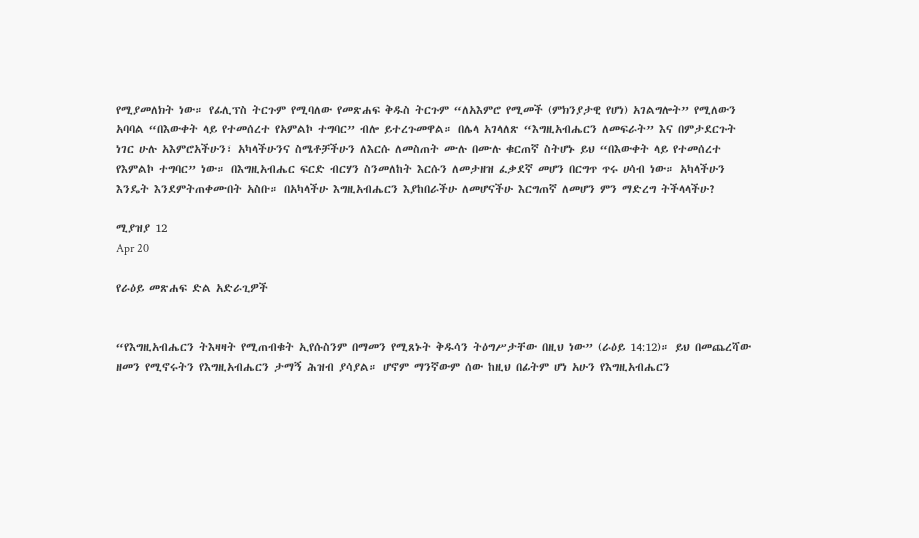የሚያመለክት ነው። የፊሊፕስ ትርጉም የሚባለው የመጽሐፍ ቅዱስ ትርጉም “ለአእምሮ የሚመች (ምክንያታዊ የሆነ) አገልግሎት” የሚለውን አባባል “በእውቀት ላይ የተመሰረተ የአምልኮ ተግባር” ብሎ ይተረጉመዋል። በሌላ አገላለጽ “እግዚአብሔርን ለመፍራት” እና በምታደርጉት ነገር ሁሉ አእምሮአችሁን፣ አካላችሁንና ስሜቶቻችሁን ለእርሱ ለመስጠት ሙሉ በሙሉ ቁርጠኛ ስትሆኑ ይህ “በእውቀት ላይ የተመሰረተ የእምልኮ ተግባር” ነው። በእግዚአብሔር ፍርድ ብርሃን ስንመለከት እርሱን ለመታዘዝ ፈቃደኛ መሆን በርግጥ ጥሩ ሀሳብ ነው። አካላችሁን እንዴት እንደምትጠቀሙበት አስቡ። በአካላችሁ እግዚአብሔርን እያከበራችሁ ለመሆናችሁ እርግጠኛ ለመሆን ምን ማድረግ ትችላላችሁ?

ሚያዝያ 12
Apr 20

የራዕይ መጽሐፍ ድል አድራጊዎች


“የእግዚአብሔርን ትእዛዛት የሚጠብቁት ኢየሱስንም በማመን የሚጸኑት ቅዱሳን ትዕግሥታቸው በዚህ ነው” (ራዕይ 14:12)። ይህ በመጨረሻው ዘመን የሚኖሩትን የእግዚአብሔርን ታማኝ ሕዝብ ያሳያል። ሆኖም ማንኛውም ሰው ከዚህ በፊትም ሆነ አሁን የእግዚአብሔርን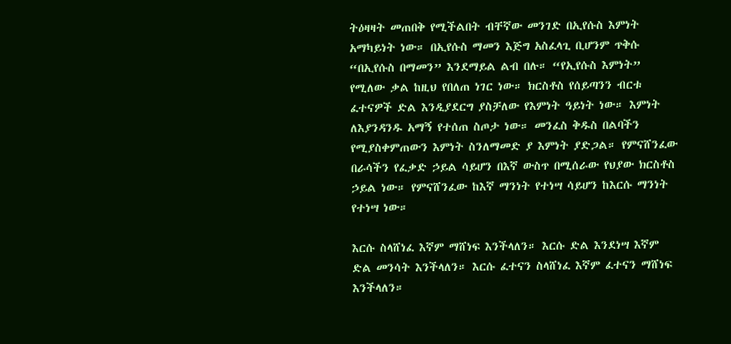ትዕዛዛት መጠበቅ የሚችልበት ብቸኛው መንገድ በኢየሱስ እምነት አማካይነት ነው። በኢየሱስ ማመን እጅግ አስፈላጊ ቢሆንም ጥቅሱ “በኢየሱስ በማመን” እንደማይል ልብ በሉ። “የኢየሱስ እምነት” የሚለው ቃል ከዚህ የበለጠ ነገር ነው። ክርስቶስ የሰይጣንን ብርቱ ፈተናዎች ድል እንዲያደርግ ያስቻለው የእምነት ዓይነት ነው። እምነት ለእያንዳንዱ አማኝ የተሰጠ ስጦታ ነው። መንፈስ ቅዱስ በልባችን የሚያስቀምጠውን እምነት ስንለማመድ ያ እምነት ያድጋል። የምናሸንፈው በራሳችን የፈቃድ ኃይል ሳይሆን በእኛ ውስጥ በሚሰራው የህያው ክርስቶስ ኃይል ነው። የምናሸንፈው ከእኛ ማንነት የተነሣ ሳይሆን ከእርሱ ማንነት የተነሣ ነው።

እርሱ ስላሸነፈ እኛም ማሸነፍ እንችላለን። እርሱ ድል እንደነሣ እኛም ድል መንሳት እንችላለን። እርሱ ፈተናን ስላሸነፈ እኛም ፈተናን ማሸነፍ እንችላለን።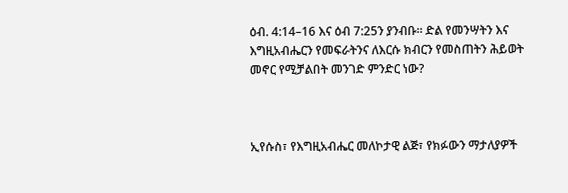ዕብ. 4:14–16 እና ዕብ 7:25ን ያንብቡ። ድል የመንሣትን እና እግዚአብሔርን የመፍራትንና ለእርሱ ክብርን የመስጠትን ሕይወት መኖር የሚቻልበት መንገድ ምንድር ነው?



ኢየሱስ፣ የእግዚአብሔር መለኮታዊ ልጅ፣ የክፉውን ማታለያዎች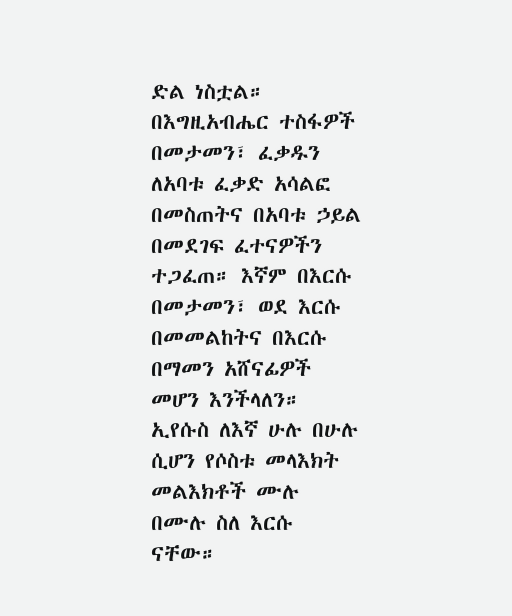ድል ነስቷል። በእግዚአብሔር ተስፋዎች በመታመን፣ ፈቃዱን ለአባቱ ፈቃድ አሳልፎ በመስጠትና በአባቱ ኃይል በመደገፍ ፈተናዎችን ተጋፈጠ። እኛም በእርሱ በመታመን፣ ወደ እርሱ በመመልከትና በእርሱ በማመን አሸናፊዎች መሆን እንችላለን። ኢየሱስ ለእኛ ሁሉ በሁሉ ሲሆን የሶስቱ መላእክት መልእክቶች ሙሉ በሙሉ ስለ እርሱ ናቸው።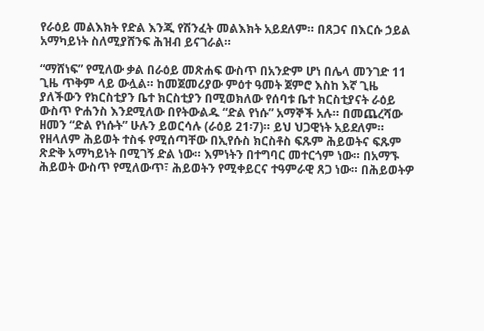የራዕይ መልእክት የድል እንጂ የሽንፈት መልእክት አይደለም። በጸጋና በእርሱ ኃይል አማካይነት ስለሚያሸንፍ ሕዝብ ይናገራል።

“ማሸነፍ” የሚለው ቃል በራዕይ መጽሐፍ ውስጥ በአንድም ሆነ በሌላ መንገድ 11 ጊዜ ጥቅም ላይ ውሏል። ከመጀመሪያው ምዕተ ዓመት ጀምሮ እስከ እኛ ጊዜ ያለችውን የክርስቲያን ቤተ ክርስቲያን በሚወክለው የሰባቱ ቤተ ክርስቲያናት ራዕይ ውስጥ ዮሐንስ እንደሚለው በየትውልዱ “ድል የነሱ” አማኞች አሉ። በመጨረሻው ዘመን “ድል የነሱት” ሁሉን ይወርሳሉ (ራዕይ 21፡7)። ይህ ህጋዊነት አይደለም። የዘላለም ሕይወት ተስፋ የሚሰጣቸው በኢየሱስ ክርስቶስ ፍጹም ሕይወትና ፍጹም ጽድቅ አማካይነት በሚገኝ ድል ነው። እምነትን በተግባር መተርጎም ነው። በአማኙ ሕይወት ውስጥ የሚለውጥ፣ ሕይወትን የሚቀይርና ተዓምራዊ ጸጋ ነው። በሕይወትዎ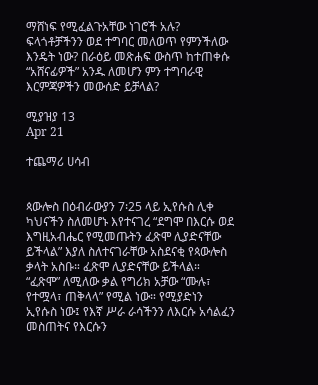ማሸነፍ የሚፈልጉአቸው ነገሮች አሉ? ፍላጎቶቻችንን ወደ ተግባር መለወጥ የምንችለው እንዴት ነው? በራዕይ መጽሐፍ ውስጥ ከተጠቀሱ “አሸናፊዎች” አንዱ ለመሆን ምን ተግባራዊ እርምጃዎችን መውሰድ ይቻላል?

ሚያዝያ 13
Apr 21

ተጨማሪ ሀሳብ


ጳውሎስ በዕብራውያን 7፡25 ላይ ኢየሱስ ሊቀ ካህናችን ስለመሆኑ እየተናገረ “ደግሞ በእርሱ ወደ እግዚአብሔር የሚመጡትን ፈጽሞ ሊያድናቸው ይችላል” እያለ ስለተናገራቸው አስደናቂ የጳውሎስ ቃላት አስቡ። ፈጽሞ ሊያድናቸው ይችላል። “ፈጽሞ” ለሚለው ቃል የግሪክ አቻው “ሙሉ፣ የተሟላ፣ ጠቅላላ” የሚል ነው። የሚያድነን ኢየሱስ ነው፤ የእኛ ሥራ ራሳችንን ለእርሱ አሳልፈን መስጠትና የእርሱን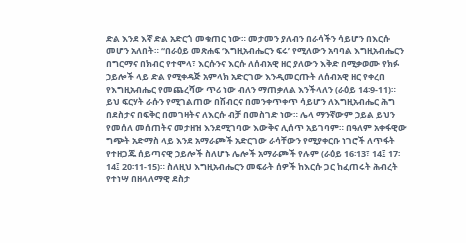ድል እንደ እኛ ድል አድርጎ መቁጠር ነው። መታመን ያለብን በራሳችን ሳይሆን በእርሱ መሆን አለበት። “በራዕይ መጽሐፍ ‘እግዚአብሔርን ፍሩ’ የሚለውን አባባል እግዚአብሔርን በግርማና በክብር የተሞላ፣ እርሱንና እርሱ ለሰብአዊ ዘር ያለውን እቅድ በሚቃወሙ የክፉ ኃይሎች ላይ ድል የሚቀዳጅ አምላክ አድርገው እንዲመርጡት ለሰብአዊ ዘር የቀረበ የእግዚአብሔር የመጨረሻው ጥሪ ነው ብለን ማጠቃለል እንችላለን (ራዕይ 14፡9-11)። ይህ ፍርሃት ራሱን የሚገልጠው በሽብርና በመንቀጥቀጥ ሳይሆን ለእግዚአብሔር ሕግ በደስታና በፍቅር በመገዛትና ለእርሱ ብቻ በመስገድ ነው። ሌላ ማንኛውም ኃይል ይህን የመሰለ መሰጠትና መታዘዝ እንደሚገባው እውቅና ሊሰጥ አይገባም። በዓለም አቀፋዊው ግጭት አድማስ ላይ እንደ አማራጮች አድርገው ራሳቸውን የሚያቀርቡ ነገሮች ለጥፋት የተዘጋጁ ሰይጣናዊ ኃይሎች ስለሆኑ ሌሎች አማራጮች የሉም (ራዕይ 16፡13፣ 14፤ 17፡ 14፤ 20፡11-15)። ስለዚህ እግዚአብሔርን መፍራት ሰዎች ከእርሱ ጋር ከፈጠሩት ሕብረት የተነሣ በዘላለማዊ ደስታ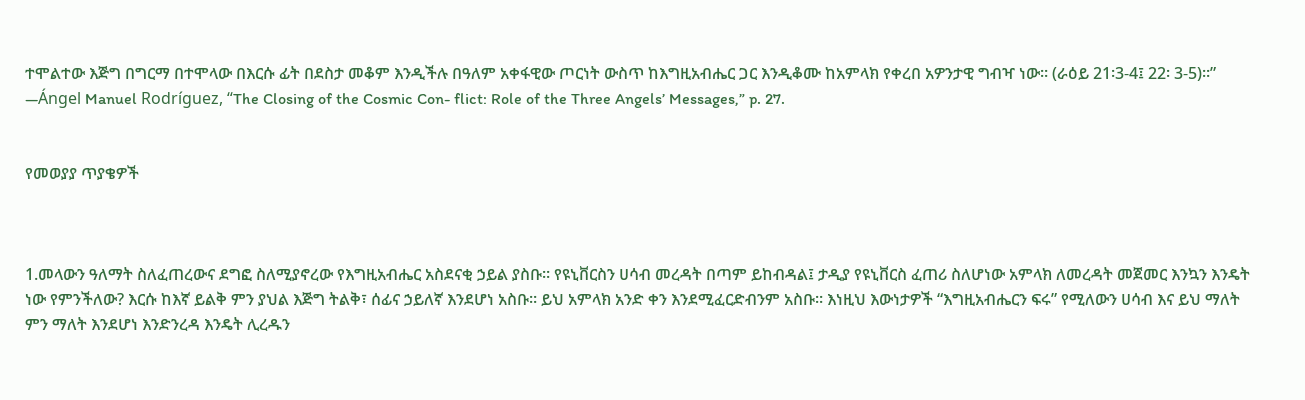ተሞልተው እጅግ በግርማ በተሞላው በእርሱ ፊት በደስታ መቆም እንዲችሉ በዓለም አቀፋዊው ጦርነት ውስጥ ከእግዚአብሔር ጋር እንዲቆሙ ከአምላክ የቀረበ አዎንታዊ ግብዣ ነው። (ራዕይ 21፡3-4፤ 22፡ 3-5)።” —Ángel Manuel Rodríguez, “The Closing of the Cosmic Con- flict: Role of the Three Angels’ Messages,” p. 27.


የመወያያ ጥያቄዎች



1.መላውን ዓለማት ስለፈጠረውና ደግፎ ስለሚያኖረው የእግዚአብሔር አስደናቂ ኃይል ያስቡ። የዩኒቨርስን ሀሳብ መረዳት በጣም ይከብዳል፤ ታዲያ የዩኒቨርስ ፈጠሪ ስለሆነው አምላክ ለመረዳት መጀመር እንኳን እንዴት ነው የምንችለው? እርሱ ከእኛ ይልቅ ምን ያህል እጅግ ትልቅ፣ ሰፊና ኃይለኛ እንደሆነ አስቡ። ይህ አምላክ አንድ ቀን እንደሚፈርድብንም አስቡ። እነዚህ እውነታዎች “እግዚአብሔርን ፍሩ” የሚለውን ሀሳብ እና ይህ ማለት ምን ማለት እንደሆነ እንድንረዳ እንዴት ሊረዱን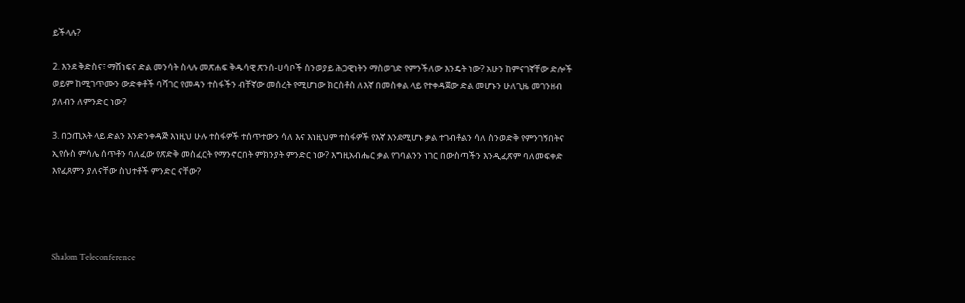ይችላሉ?

2. እንደ ቅድስና፣ ማሸነፍና ድል መንሳት ስላሉ መጽሐፍ ቅዱሳዊ ጽንሰ-ሀሳቦች ስንወያይ ሕጋዊነትን ማስወገድ የምንችለው እንዴት ነው? አሁን ከምናገኛቸው ድሎች ወይም ከሚገጥሙን ውድቀቶች ባሻገር የመዳን ተስፋችን ብቸኛው መሰረት የሚሆነው ክርስቶስ ለእኛ በመስቀል ላይ የተቀዳጀው ድል መሆኑን ሁለጊዜ መገንዘብ ያለብን ለምንድር ነው?

3. በኃጢአት ላይ ድልን እንድንቀዳጅ እነዚህ ሁሉ ተስፋዎች ተሰጥተውን ሳለ እና እነዚህም ተስፋዎች የእኛ እንደሚሆኑ ቃል ተገብቶልን ሳለ ስንወድቅ የምንገኝበትና ኢየሱስ ምሳሌ ሰጥቶን ባለፈው የጽድቅ መስፈርት የማንኖርበት ምክንያት ምንድር ነው? እግዚአብሔር ቃል የገባልንን ነገር በውስጣችን እንዲፈጽም ባለመፍቀድ እየፈጸምን ያለናቸው ስህተቶች ምንድር ናቸው?




Shalom Teleconference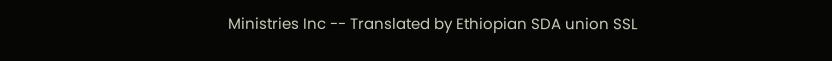Ministries Inc -- Translated by Ethiopian SDA union SSL